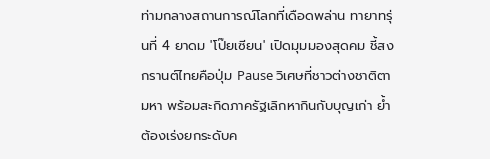ท่ามกลางสถานการณ์โลกที่เดือดพล่าน ทายาทรุ่นที่ 4 ยาดม 'โป๊ยเซียน' เปิดมุมมองสุดคม ชี้สงกรานต์ไทยคือปุ่ม Pause วิเศษที่ชาวต่างชาติตามหา พร้อมสะกิดภาครัฐเลิกหากินกับบุญเก่า ย้ำต้องเร่งยกระดับค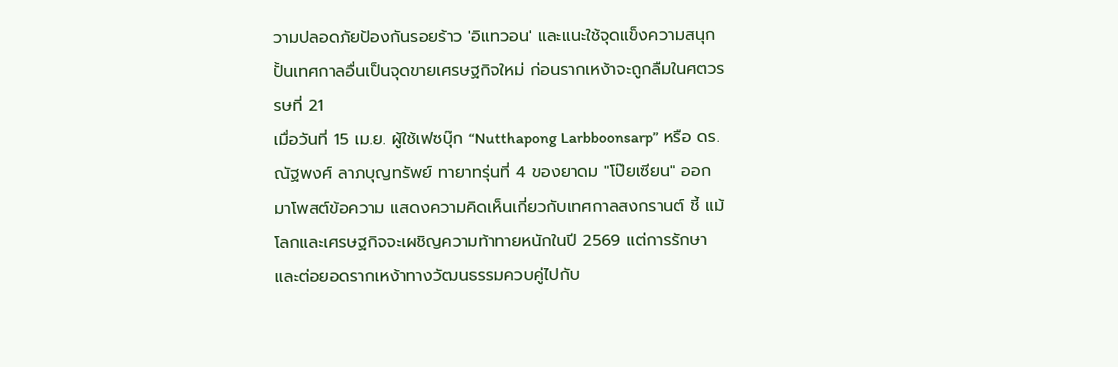วามปลอดภัยป้องกันรอยร้าว 'อิแทวอน' และแนะใช้จุดแข็งความสนุกปั้นเทศกาลอื่นเป็นจุดขายเศรษฐกิจใหม่ ก่อนรากเหง้าจะถูกลืมในศตวรรษที่ 21
เมื่อวันที่ 15 เม.ย. ผู้ใช้เฟซบุ๊ก “Nutthapong Larbboonsarp” หรือ ดร.ณัฐพงศ์ ลาภบุญทรัพย์ ทายาทรุ่นที่ 4 ของยาดม "โป๊ยเซียน" ออกมาโพสต์ข้อความ แสดงความคิดเห็นเกี่ยวกับเทศกาลสงกรานต์ ชี้ แม้โลกและเศรษฐกิจจะเผชิญความท้าทายหนักในปี 2569 แต่การรักษาและต่อยอดรากเหง้าทางวัฒนธรรมควบคู่ไปกับ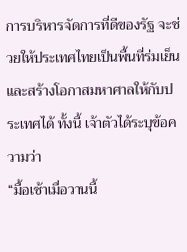การบริหารจัดการที่ดีของรัฐ จะช่วยให้ประเทศไทยเป็นพื้นที่ร่มเย็นและสร้างโอกาสมหาศาลให้กับประเทศได้ ทั้งนี้ เจ้าตัวได้ระบุข้อความว่า
“มื้อเช้าเมื่อวานนี้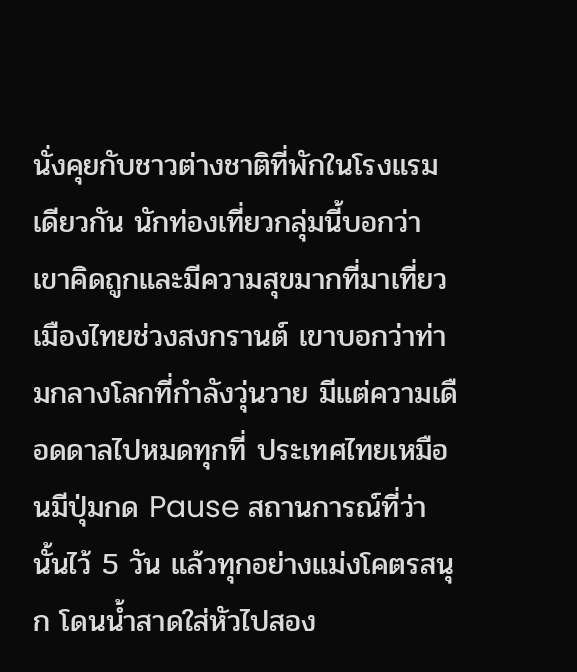นั่งคุยกับชาวต่างชาติที่พักในโรงแรมเดียวกัน นักท่องเที่ยวกลุ่มนี้บอกว่าเขาคิดถูกและมีความสุขมากที่มาเที่ยวเมืองไทยช่วงสงกรานต์ เขาบอกว่าท่ามกลางโลกที่กำลังวุ่นวาย มีแต่ความเดือดดาลไปหมดทุกที่ ประเทศไทยเหมือนมีปุ่มกด Pause สถานการณ์ที่ว่านั้นไว้ 5 วัน แล้วทุกอย่างแม่งโคตรสนุก โดนน้ำสาดใส่หัวไปสอง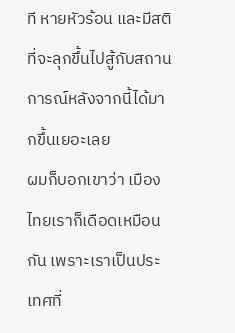ที หายหัวร้อน และมีสติที่จะลุกขึ้นไปสู้กับสถานการณ์หลังจากนี้ได้มากขึ้นเยอะเลย
ผมก็บอกเขาว่า เมืองไทยเราก็เดือดเหมือนกัน เพราะเราเป็นประเทศที่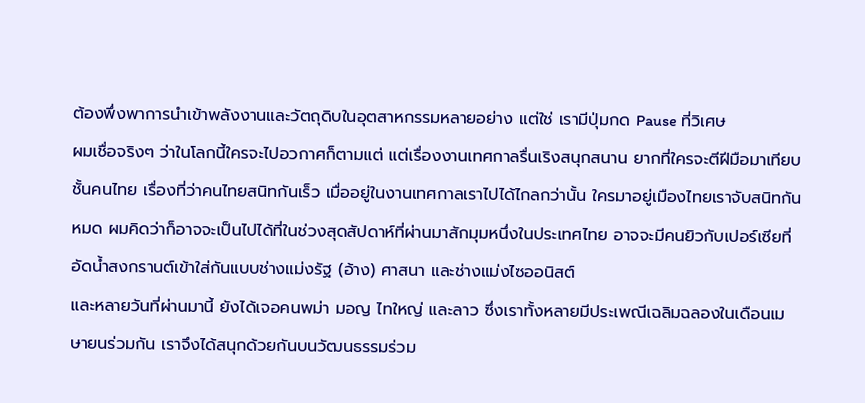ต้องพึ่งพาการนำเข้าพลังงานและวัตถุดิบในอุตสาหกรรมหลายอย่าง แต่ใช่ เรามีปุ่มกด Pause ที่วิเศษ
ผมเชื่อจริงๆ ว่าในโลกนี้ใครจะไปอวกาศก็ตามแต่ แต่เรื่องงานเทศกาลรื่นเริงสนุกสนาน ยากที่ใครจะตีฝีมือมาเทียบชั้นคนไทย เรื่องที่ว่าคนไทยสนิทกันเร็ว เมื่ออยู่ในงานเทศกาลเราไปได้ไกลกว่านั้น ใครมาอยู่เมืองไทยเราจับสนิทกันหมด ผมคิดว่าก็อาจจะเป็นไปได้ที่ในช่วงสุดสัปดาห์ที่ผ่านมาสักมุมหนึ่งในประเทศไทย อาจจะมีคนยิวกับเปอร์เซียที่อัดน้ำสงกรานต์เข้าใส่กันแบบช่างแม่งรัฐ (อ้าง) ศาสนา และช่างแม่งไซออนิสต์
และหลายวันที่ผ่านมานี้ ยังได้เจอคนพม่า มอญ ไทใหญ่ และลาว ซึ่งเราทั้งหลายมีประเพณีเฉลิมฉลองในเดือนเมษายนร่วมกัน เราจึงได้สนุกด้วยกันบนวัฒนธรรมร่วม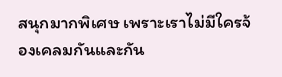สนุกมากพิเศษ เพราะเราไม่มีใครจ้องเคลมกันและกัน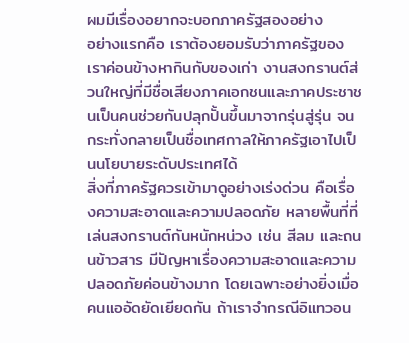ผมมีเรื่องอยากจะบอกภาครัฐสองอย่าง
อย่างแรกคือ เราต้องยอมรับว่าภาครัฐของเราค่อนข้างหากินกับของเก่า งานสงกรานต์ส่วนใหญ่ที่มีชื่อเสียงภาคเอกชนและภาคประชาชนเป็นคนช่วยกันปลุกปั้นขึ้นมาจากรุ่นสู่รุ่น จนกระทั่งกลายเป็นชื่อเทศกาลให้ภาครัฐเอาไปเป็นนโยบายระดับประเทศได้
สิ่งที่ภาครัฐควรเข้ามาดูอย่างเร่งด่วน คือเรื่องความสะอาดและความปลอดภัย หลายพื้นที่ที่เล่นสงกรานต์กันหนักหน่วง เช่น สีลม และถนนข้าวสาร มีปัญหาเรื่องความสะอาดและความปลอดภัยค่อนข้างมาก โดยเฉพาะอย่างยิ่งเมื่อคนแออัดยัดเยียดกัน ถ้าเราจำกรณีอิแทวอน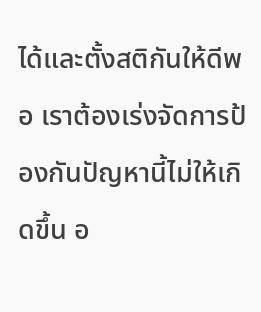ได้และตั้งสติกันให้ดีพอ เราต้องเร่งจัดการป้องกันปัญหานี้ไม่ให้เกิดขึ้น อ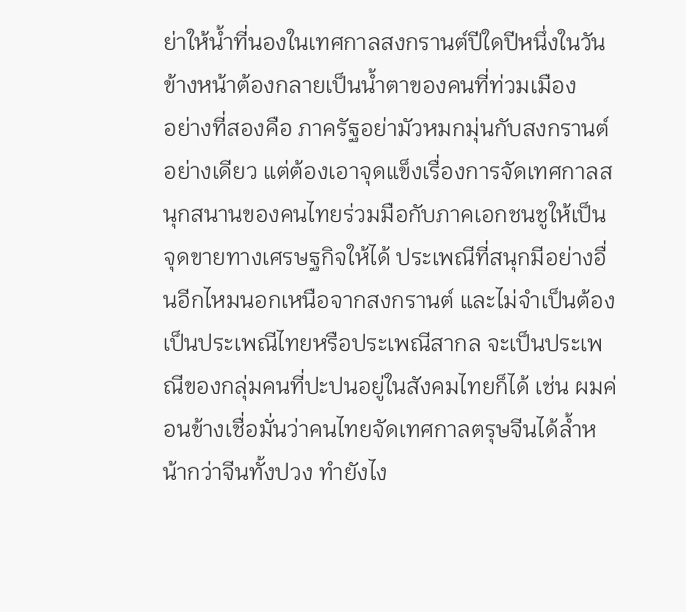ย่าให้น้ำที่นองในเทศกาลสงกรานต์ปีใดปีหนึ่งในวันข้างหน้าต้องกลายเป็นน้ำตาของคนที่ท่วมเมือง
อย่างที่สองคือ ภาครัฐอย่ามัวหมกมุ่นกับสงกรานต์อย่างเดียว แต่ต้องเอาจุดแข็งเรื่องการจัดเทศกาลสนุกสนานของคนไทยร่วมมือกับภาคเอกชนชูให้เป็นจุดขายทางเศรษฐกิจให้ได้ ประเพณีที่สนุกมีอย่างอื่นอีกไหมนอกเหนือจากสงกรานต์ และไม่จำเป็นต้องเป็นประเพณีไทยหรือประเพณีสากล จะเป็นประเพณีของกลุ่มคนที่ปะปนอยู่ในสังคมไทยก็ได้ เช่น ผมค่อนข้างเชื่อมั่นว่าคนไทยจัดเทศกาลตรุษจีนได้ล้ำหน้ากว่าจีนทั้งปวง ทำยังไง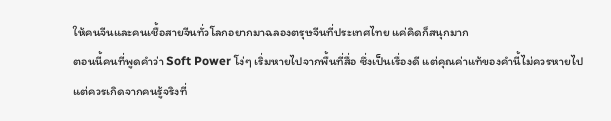ให้คนจีนและคนเชื้อสายจีนทั่วโลกอยากมาฉลองตรุษจีนที่ประเทศไทย แค่คิดก็สนุกมาก
ตอนนี้คนที่พูดคำว่า Soft Power โง่ๆ เริ่มหายไปจากพื้นที่สื่อ ซึ่งเป็นเรื่องดี แต่คุณค่าแท้ของคำนี้ไม่ควรหายไป แต่ควรเกิดจากคนรู้จริงที่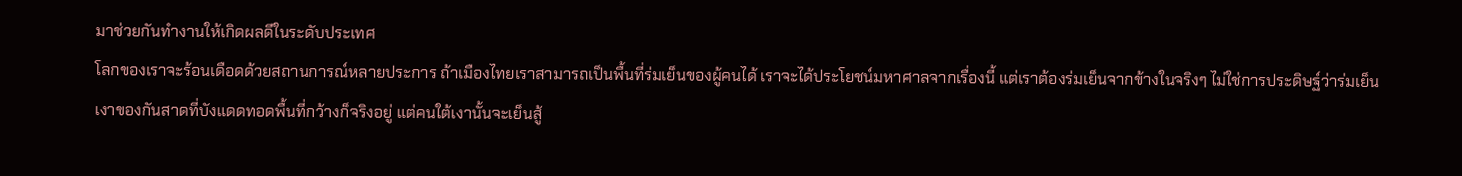มาช่วยกันทำงานให้เกิดผลดีในระดับประเทศ
โลกของเราจะร้อนเดือดด้วยสถานการณ์หลายประการ ถ้าเมืองไทยเราสามารถเป็นพื้นที่ร่มเย็นของผู้คนได้ เราจะได้ประโยชน์มหาศาลจากเรื่องนี้ แต่เราต้องร่มเย็นจากข้างในจริงๆ ไม่ใช่การประดิษฐ์ว่าร่มเย็น
เงาของกันสาดที่บังแดดทอดพื้นที่กว้างก็จริงอยู่ แต่คนใต้เงานั้นจะเย็นสู้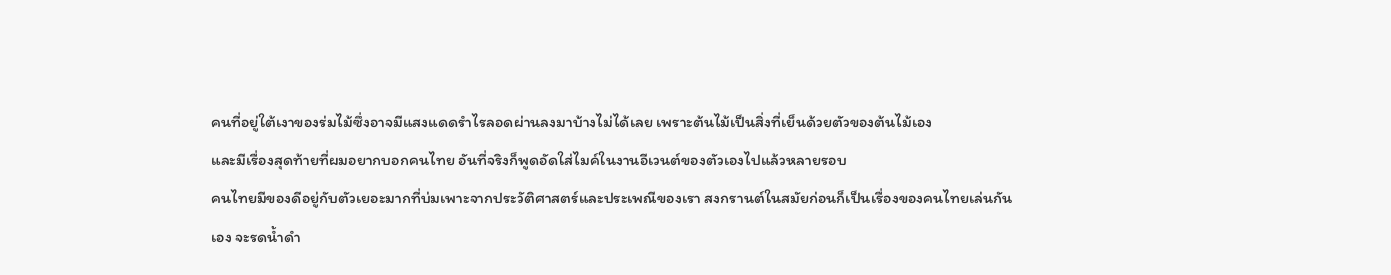คนที่อยู่ใต้เงาของร่มไม้ซึ่งอาจมีแสงแดดรำไรลอดผ่านลงมาบ้างไม่ได้เลย เพราะต้นไม้เป็นสิ่งที่เย็นด้วยตัวของต้นไม้เอง
และมีเรื่องสุดท้ายที่ผมอยากบอกคนไทย อันที่จริงก็พูดอัดใส่ไมค์ในงานอีเวนต์ของตัวเองไปแล้วหลายรอบ
คนไทยมีของดีอยู่กับตัวเยอะมากที่บ่มเพาะจากประวัติศาสตร์และประเพณีของเรา สงกรานต์ในสมัยก่อนก็เป็นเรื่องของคนไทยเล่นกันเอง จะรดน้ำดำ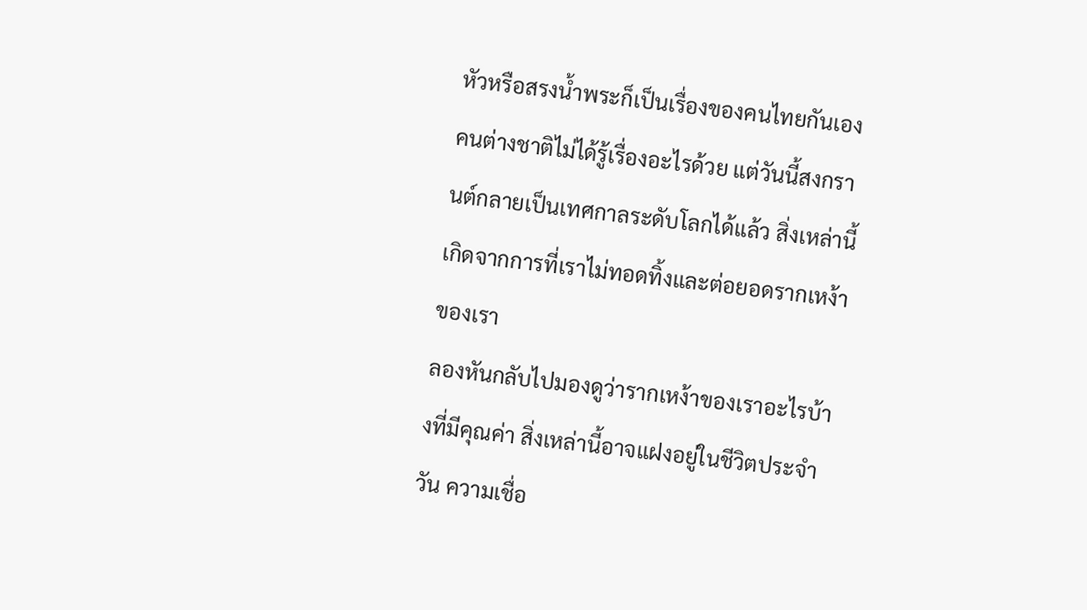หัวหรือสรงน้ำพระก็เป็นเรื่องของคนไทยกันเอง คนต่างชาติไม่ได้รู้เรื่องอะไรด้วย แต่วันนี้สงกรานต์กลายเป็นเทศกาลระดับโลกได้แล้ว สิ่งเหล่านี้เกิดจากการที่เราไม่ทอดทิ้งและต่อยอดรากเหง้าของเรา
ลองหันกลับไปมองดูว่ารากเหง้าของเราอะไรบ้างที่มีคุณค่า สิ่งเหล่านี้อาจแฝงอยู่ในชีวิตประจำวัน ความเชื่อ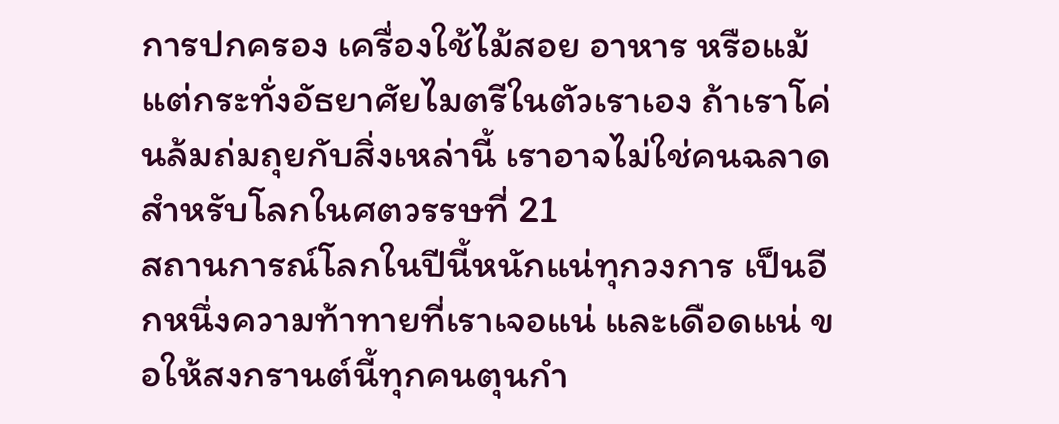การปกครอง เครื่องใช้ไม้สอย อาหาร หรือแม้แต่กระทั่งอัธยาศัยไมตรีในตัวเราเอง ถ้าเราโค่นล้มถ่มถุยกับสิ่งเหล่านี้ เราอาจไม่ใช่คนฉลาดสำหรับโลกในศตวรรษที่ 21
สถานการณ์โลกในปีนี้หนักแน่ทุกวงการ เป็นอีกหนึ่งความท้าทายที่เราเจอแน่ และเดือดแน่ ขอให้สงกรานต์นี้ทุกคนตุนกำ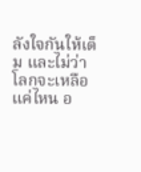ลังใจกันให้เต็ม และไม่ว่าโลกจะเหลือแค่ไหน อ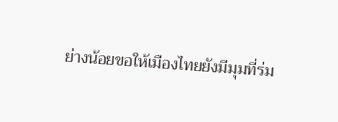ย่างน้อยขอให้เมืองไทยยังมีมุมที่ร่ม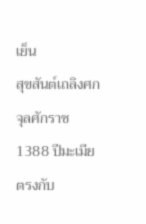เย็น
สุขสันต์เถลิงศก จุลศักราช 1388 ปีมะเมีย
ตรงกับ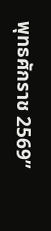พุทธศักราช 2569”